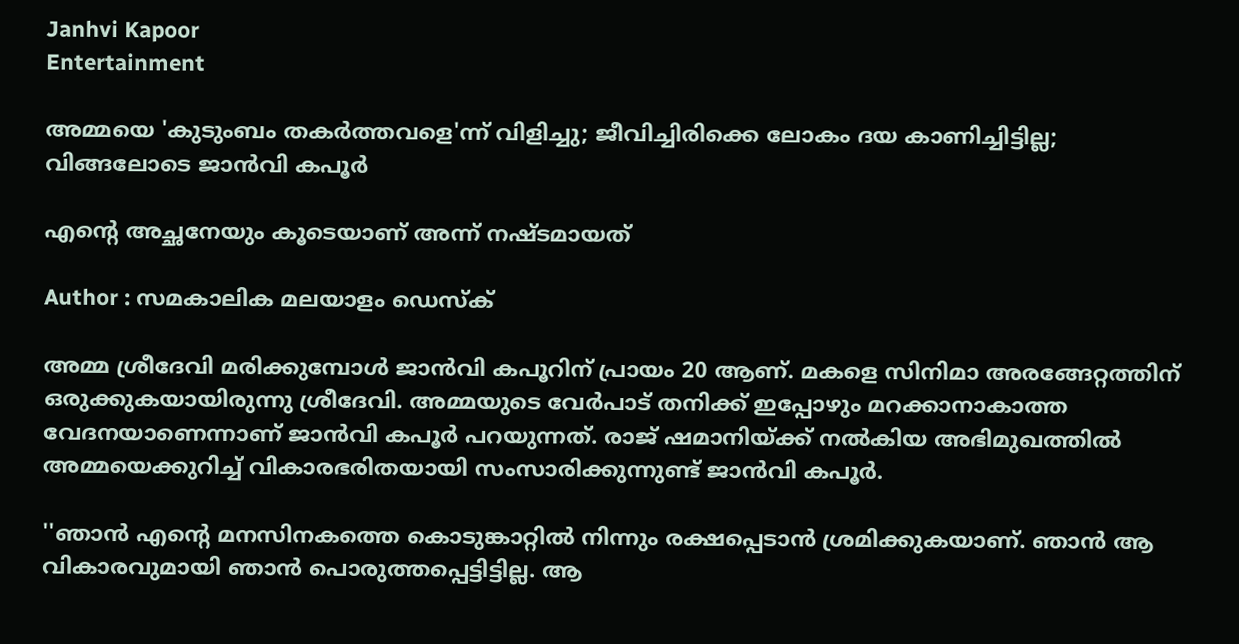Janhvi Kapoor
Entertainment

അമ്മയെ 'കുടുംബം തകര്‍ത്തവളെ'ന്ന് വിളിച്ചു; ജീവിച്ചിരിക്കെ ലോകം ദയ കാണിച്ചിട്ടില്ല; വിങ്ങലോടെ ജാന്‍വി കപൂര്‍

എന്റെ അച്ഛനേയും കൂടെയാണ് അന്ന് നഷ്ടമായത്

Author : സമകാലിക മലയാളം ഡെസ്ക്

അമ്മ ശ്രീദേവി മരിക്കുമ്പോള്‍ ജാന്‍വി കപൂറിന് പ്രായം 20 ആണ്. മകളെ സിനിമാ അരങ്ങേറ്റത്തിന് ഒരുക്കുകയായിരുന്നു ശ്രീദേവി. അമ്മയുടെ വേര്‍പാട് തനിക്ക് ഇപ്പോഴും മറക്കാനാകാത്ത വേദനയാണെന്നാണ് ജാന്‍വി കപൂര്‍ പറയുന്നത്. രാജ് ഷമാനിയ്ക്ക് നല്‍കിയ അഭിമുഖത്തില്‍ അമ്മയെക്കുറിച്ച് വികാരഭരിതയായി സംസാരിക്കുന്നുണ്ട് ജാന്‍വി കപൂര്‍.

''ഞാന്‍ എന്റെ മനസിനകത്തെ കൊടുങ്കാറ്റില്‍ നിന്നും രക്ഷപ്പെടാന്‍ ശ്രമിക്കുകയാണ്. ഞാന്‍ ആ വികാരവുമായി ഞാന്‍ പൊരുത്തപ്പെട്ടിട്ടില്ല. ആ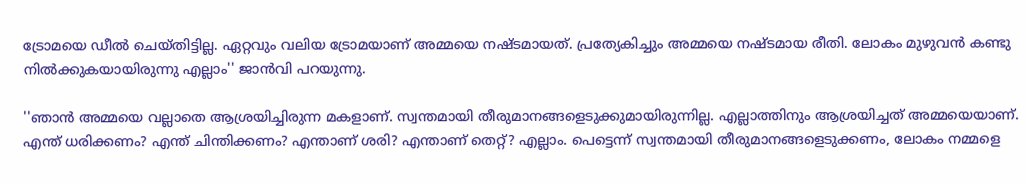ട്രോമയെ ഡീല്‍ ചെയ്തിട്ടില്ല. ഏറ്റവും വലിയ ട്രോമയാണ് അമ്മയെ നഷ്ടമായത്. പ്രത്യേകിച്ചും അമ്മയെ നഷ്ടമായ രീതി. ലോകം മുഴുവന്‍ കണ്ടു നില്‍ക്കുകയായിരുന്നു എല്ലാം'' ജാന്‍വി പറയുന്നു.

''ഞാന്‍ അമ്മയെ വല്ലാതെ ആശ്രയിച്ചിരുന്ന മകളാണ്. സ്വന്തമായി തീരുമാനങ്ങളെടുക്കുമായിരുന്നില്ല. എല്ലാത്തിനും ആശ്രയിച്ചത് അമ്മയെയാണ്. എന്ത് ധരിക്കണം? എന്ത് ചിന്തിക്കണം? എന്താണ് ശരി? എന്താണ് തെറ്റ്? എല്ലാം. പെട്ടെന്ന് സ്വന്തമായി തീരുമാനങ്ങളെടുക്കണം, ലോകം നമ്മളെ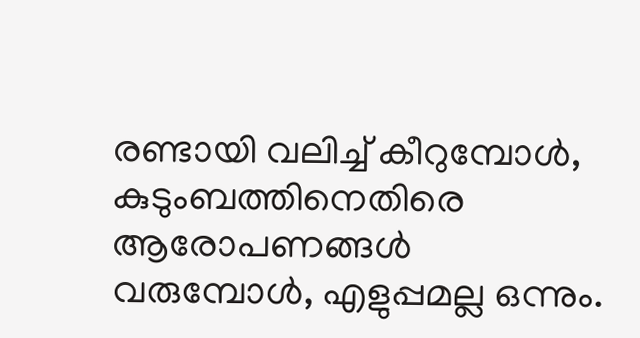രണ്ടായി വലിച്ച് കീറുമ്പോള്‍, കുടുംബത്തിനെതിരെ ആരോപണങ്ങള്‍ വരുമ്പോള്‍, എളുപ്പമല്ല ഒന്നും.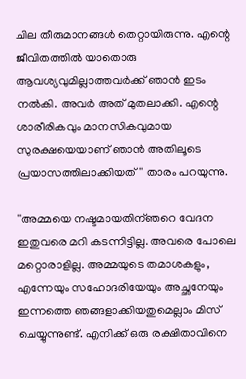ചില തീരുമാനങ്ങള്‍ തെറ്റായിരുന്നു. എന്റെ ജീവിതത്തില്‍ യാതൊരു ആവശ്യവുമില്ലാത്തവര്‍ക്ക് ഞാന്‍ ഇടം നല്‍കി. അവര്‍ അത് മുതലാക്കി. എന്റെ ശാരീരികവും മാനസികവുമായ സുരക്ഷയെയാണ് ഞാന്‍ അതിലൂടെ പ്രയാസത്തിലാക്കിയത്'' താരം പറയുന്നു.

''അമ്മയെ നഷ്ടമായതിന്ഞറെ വേദന ഇതുവരെ മറി കടന്നിട്ടില്ല. അവരെ പോലെ മറ്റൊരാളില്ല. അമ്മയുടെ തമാശകളും, എന്നേയും സഹോദരിയേയും അച്ഛനേയും ഇന്നത്തെ ഞങ്ങളാക്കിയതുമെല്ലാം മിസ് ചെയ്യുന്നുണ്ട്. എനിക്ക് ഒരു രക്ഷിതാവിനെ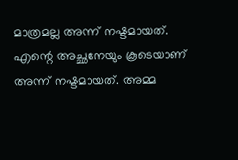മാത്രമല്ല അന്ന് നഷ്ടമായത്. എന്റെ അച്ഛനേയും കൂടെയാണ് അന്ന് നഷ്ടമായത്. അമ്മ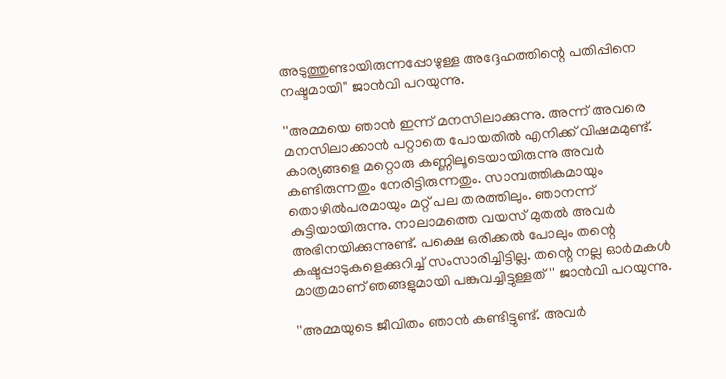അടുത്തുണ്ടായിരുന്നപ്പോഴുള്ള അദ്ദേഹത്തിന്റെ പതിപ്പിനെ നഷ്ടമായി'' ജാന്‍വി പറയുന്നു.

''അമ്മയെ ഞാന്‍ ഇന്ന് മനസിലാക്കുന്നു. അന്ന് അവരെ മനസിലാക്കാന്‍ പറ്റാതെ പോയതില്‍ എനിക്ക് വിഷമമുണ്ട്. കാര്യങ്ങളെ മറ്റൊരു കണ്ണിലൂടെയായിരുന്നു അവര്‍ കണ്ടിരുന്നതും നേരിട്ടിരുന്നതും. സാമ്പത്തികമായും തൊഴില്‍പരമായും മറ്റ് പല തരത്തിലും. ഞാനന്ന് കുട്ടിയായിരുന്നു. നാലാമത്തെ വയസ് മുതല്‍ അവര്‍ അഭിനയിക്കുന്നുണ്ട്. പക്ഷെ ഒരിക്കല്‍ പോലും തന്റെ കഷ്ടപ്പാടുകളെക്കുറിച്ച് സംസാരിച്ചിട്ടില്ല. തന്റെ നല്ല ഓര്‍മകള്‍ മാത്രമാണ് ഞങ്ങളുമായി പങ്കുവച്ചിട്ടുള്ളത്'' ജാന്‍വി പറയുന്നു.

''അമ്മയുടെ ജീവിതം ഞാന്‍ കണ്ടിട്ടുണ്ട്. അവര്‍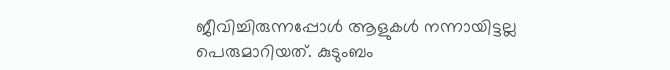ജീവിച്ചിരുന്നപ്പോള്‍ ആളുകള്‍ നന്നായിട്ടല്ല പെരുമാറിയത്. കുടുംബം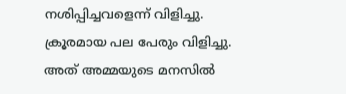നശിപ്പിച്ചവളെന്ന് വിളിച്ചു. ക്രൂരമായ പല പേരും വിളിച്ചു. അത് അമ്മയുടെ മനസില്‍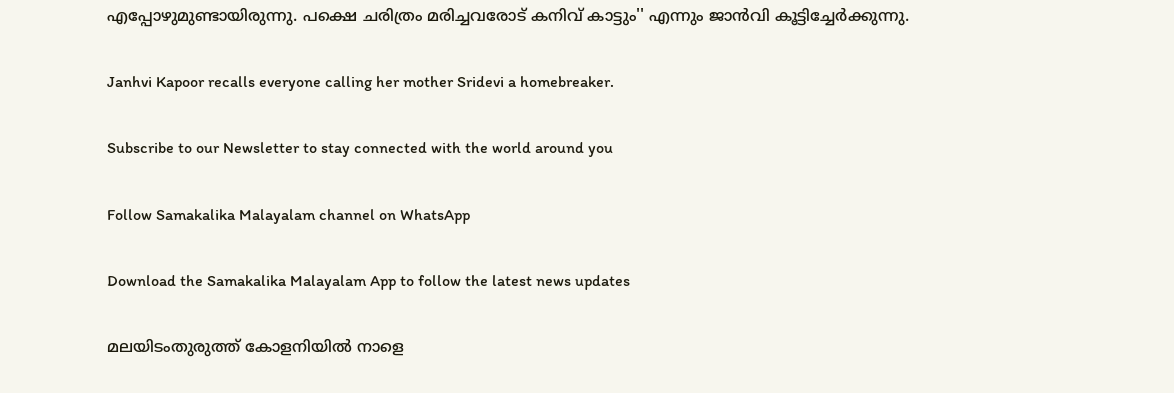എപ്പോഴുമുണ്ടായിരുന്നു. പക്ഷെ ചരിത്രം മരിച്ചവരോട് കനിവ് കാട്ടും'' എന്നും ജാന്‍വി കൂട്ടിച്ചേര്‍ക്കുന്നു.

Janhvi Kapoor recalls everyone calling her mother Sridevi a homebreaker.

Subscribe to our Newsletter to stay connected with the world around you

Follow Samakalika Malayalam channel on WhatsApp

Download the Samakalika Malayalam App to follow the latest news updates

മലയിടംതുരുത്ത് കോളനിയില്‍ നാളെ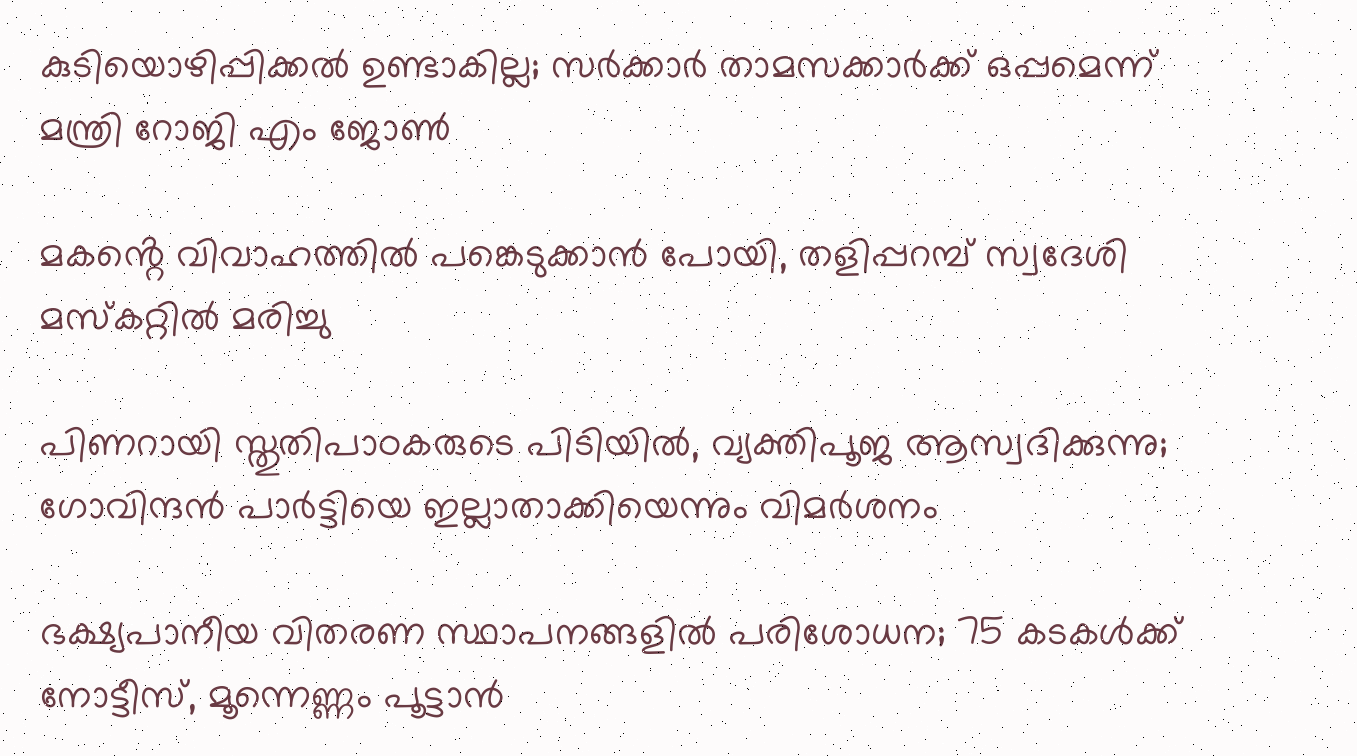കുടിയൊഴിപ്പിക്കല്‍ ഉണ്ടാകില്ല; സര്‍ക്കാര്‍ താമസക്കാര്‍ക്ക് ഒപ്പമെന്ന് മന്ത്രി റോജി എം ജോണ്‍

മകൻ്റെ വിവാഹത്തിൽ പങ്കെടുക്കാൻ പോയി, തളിപ്പറമ്പ് സ്വദേശി മസ്കറ്റിൽ മരിച്ചു

പിണറായി സ്തുതിപാഠകരുടെ പിടിയില്‍, വ്യക്തിപൂജ ആസ്വദിക്കുന്നു; ഗോവിന്ദന്‍ പാര്‍ട്ടിയെ ഇല്ലാതാക്കിയെന്നും വിമര്‍ശനം

ഭക്ഷ്യപാനീയ വിതരണ സ്ഥാപനങ്ങളില്‍ പരിശോധന; 75 കടകള്‍ക്ക് നോട്ടീസ്, മൂന്നെണ്ണം പൂട്ടാന്‍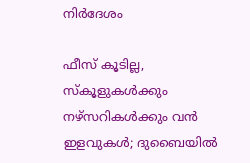നിര്‍ദേശം

ഫീസ് കൂടില്ല, സ്‌കൂളുകള്‍ക്കും നഴ്‌സറികള്‍ക്കും വന്‍ ഇളവുകള്‍; ദുബൈയില്‍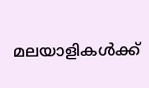മലയാളികള്‍ക്ക്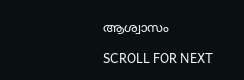ആശ്വാസം

SCROLL FOR NEXT